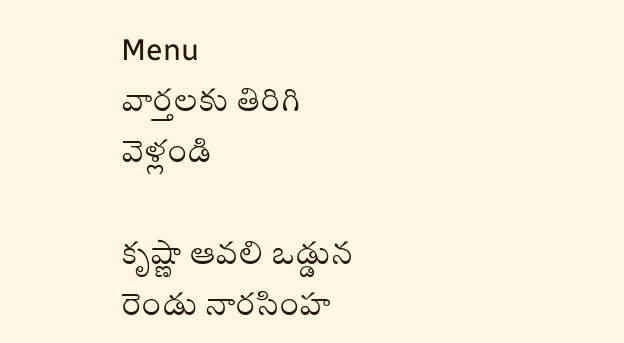Menu
వార్తలకు తిరిగి వెళ్లండి

కృష్ణా ఆవలి ఒడ్డున రెండు నారసింహ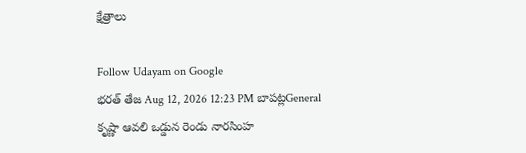క్షేత్రాలు

Follow Udayam on Google
భరత్ తేజ Aug 12, 2026 12:23 PM బాపట్లGeneral
కృష్ణా ఆవలి ఒడ్డున రెండు నారసింహ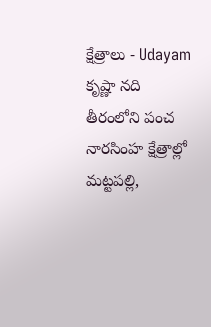క్షేత్రాలు - Udayam
కృష్ణా నది తీరంలోని పంచ నారసింహ క్షేత్రాల్లో మట్టపల్లి,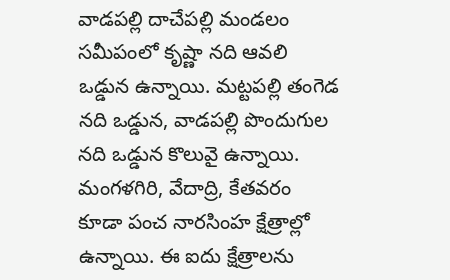వాడపల్లి దాచేపల్లి మండలం సమీపంలో కృష్ణా నది ఆవలి ఒడ్డున ఉన్నాయి. మట్టపల్లి తంగెడ నది ఒడ్డున, వాడపల్లి పొందుగుల నది ఒడ్డున కొలువై ఉన్నాయి. మంగళగిరి, వేదాద్రి, కేతవరం కూడా పంచ నారసింహ క్షేత్రాల్లో ఉన్నాయి. ఈ ఐదు క్షేత్రాలను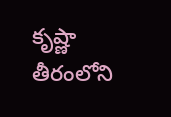కృష్ణా తీరంలోని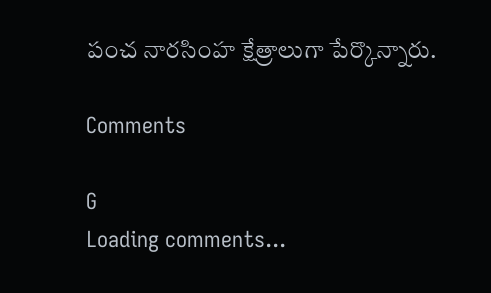పంచ నారసింహ క్షేత్రాలుగా పేర్కొన్నారు.

Comments

G
Loading comments...